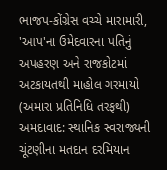ભાજપ-કોંગ્રેસ વચ્ચે મારામારી, 'આપ'ના ઉમેદવારના પતિનું અપહરણ અને રાજકોટમાં અટકાયતથી માહોલ ગરમાયો
(અમારા પ્રતિનિધિ તરફથી)
અમદાવાદ: સ્થાનિક સ્વરાજ્યની ચૂંટણીના મતદાન દરમિયાન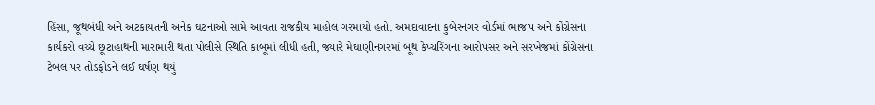હિંસા, જૂથબંધી અને અટકાયતની અનેક ઘટનાઓ સામે આવતા રાજકીય માહોલ ગરમાયો હતો. અમદાવાદના કુબેરનગર વોર્ડમાં ભાજપ અને કોંગ્રેસના કાર્યકરો વચ્ચે છૂટાહાથની મારામારી થતા પોલીસે સ્થિતિ કાબૂમાં લીધી હતી, જ્યારે મેઘાણીનગરમાં બૂથ કેપ્ચરિંગના આરોપસર અને સરખેજમાં કોંગ્રેસના ટેબલ પર તોડફોડને લઈ ઘર્ષણ થયું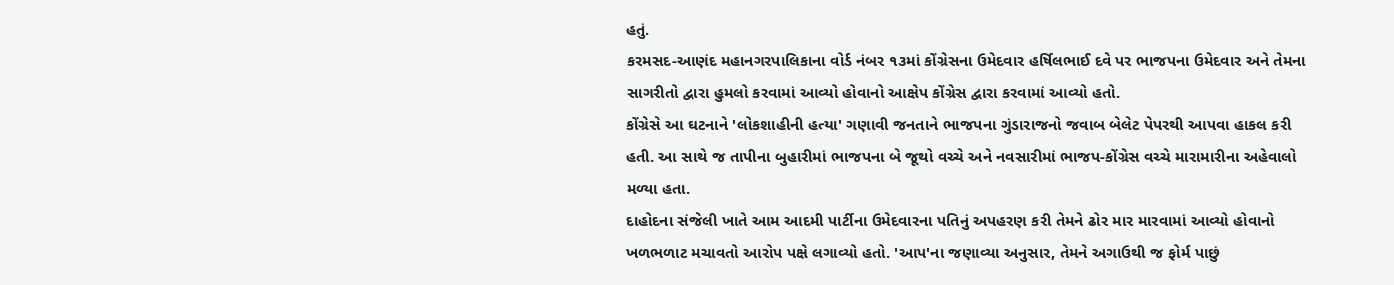હતું.
કરમસદ-આણંદ મહાનગરપાલિકાના વોર્ડ નંબર ૧૩માં કોંગ્રેસના ઉમેદવાર હર્ષિલભાઈ દવે પર ભાજપના ઉમેદવાર અને તેમના સાગરીતો દ્વારા હુમલો કરવામાં આવ્યો હોવાનો આક્ષેપ કોંગ્રેસ દ્વારા કરવામાં આવ્યો હતો.
કોંગ્રેસે આ ઘટનાને 'લોકશાહીની હત્યા' ગણાવી જનતાને ભાજપના ગુંડારાજનો જવાબ બેલેટ પેપરથી આપવા હાકલ કરી હતી. આ સાથે જ તાપીના બુહારીમાં ભાજપના બે જૂથો વચ્ચે અને નવસારીમાં ભાજપ-કોંગ્રેસ વચ્ચે મારામારીના અહેવાલો મળ્યા હતા.
દાહોદના સંજેલી ખાતે આમ આદમી પાર્ટીના ઉમેદવારના પતિનું અપહરણ કરી તેમને ઢોર માર મારવામાં આવ્યો હોવાનો ખળભળાટ મચાવતો આરોપ પક્ષે લગાવ્યો હતો. 'આપ'ના જણાવ્યા અનુસાર, તેમને અગાઉથી જ ફોર્મ પાછું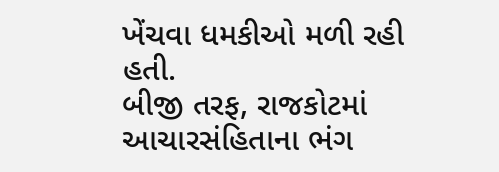ખેંચવા ધમકીઓ મળી રહી હતી.
બીજી તરફ, રાજકોટમાં આચારસંહિતાના ભંગ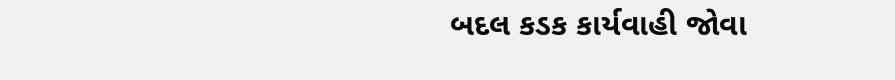બદલ કડક કાર્યવાહી જોવા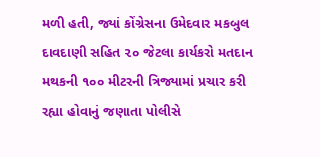મળી હતી, જ્યાં કોંગ્રેસના ઉમેદવાર મકબુલ દાવદાણી સહિત ૨૦ જેટલા કાર્યકરો મતદાન મથકની ૧૦૦ મીટરની ત્રિજ્યામાં પ્રચાર કરી રહ્યા હોવાનું જણાતા પોલીસે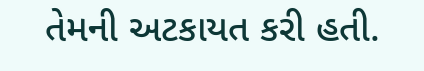તેમની અટકાયત કરી હતી.